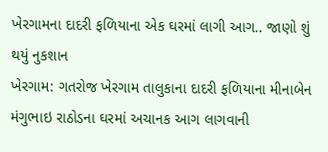ખેરગામના દાદરી ફળિયાના એક ઘરમાં લાગી આગ.. જાણો શું થયું નુકશાન
ખેરગામ: ગતરોજ ખેરગામ તાલુકાના દાદરી ફળિયાના મીનાબેન મંગુભાઇ રાઠોડના ઘરમાં અચાનક આગ લાગવાની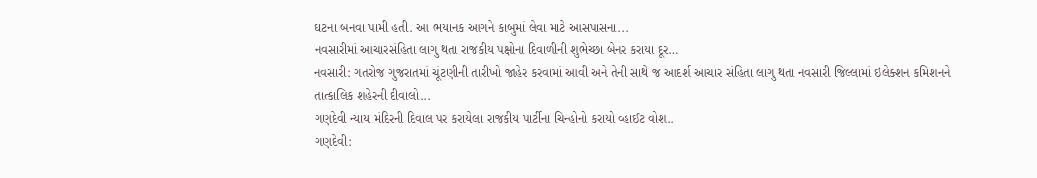ઘટના બનવા પામી હતી. આ ભયાનક આગને કાબુમાં લેવા માટે આસપાસના...
નવસારીમાં આચારસંહિતા લાગુ થતા રાજકીય પક્ષોના દિવાળીની શુભેચ્છા બેનર કરાયા દૂર…
નવસારી: ગતરોજ ગુજરાતમાં ચૂંટણીની તારીખો જાહેર કરવામાં આવી અને તેની સાથે જ આદર્શ આચાર સંહિતા લાગુ થતા નવસારી જિલ્લામાં ઇલેક્શન કમિશનને તાત્કાલિક શહેરની દીવાલો...
ગણદેવી ન્યાય મંદિરની દિવાલ પર કરાયેલા રાજકીય પાર્ટીના ચિન્હોનો કરાયો વ્હાઈટ વોશ..
ગણદેવી: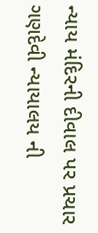ન્યાય મંદિરની દીવાલ પર પ્રચાર ગણદેવી ન્યાયાલય ની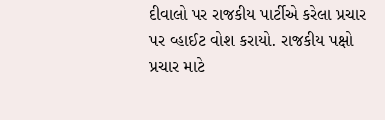દીવાલો પર રાજકીય પાર્ટીએ કરેલા પ્રચાર પર વ્હાઈટ વોશ કરાયો. રાજકીય પક્ષો પ્રચાર માટે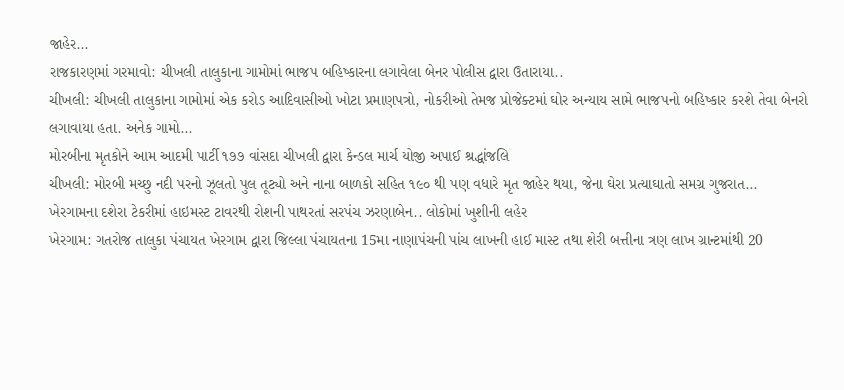જાહેર...
રાજકારણમાં ગરમાવો: ચીખલી તાલુકાના ગામોમાં ભાજપ બહિષ્કારના લગાવેલા બેનર પોલીસ દ્વારા ઉતારાયા..
ચીખલી: ચીખલી તાલુકાના ગામોમાં એક કરોડ આદિવાસીઓ ખોટા પ્રમાણપત્રો, નોકરીઓ તેમજ પ્રોજેક્ટમાં ઘોર અન્યાય સામે ભાજપનો બહિષ્કાર કરશે તેવા બેનરો લગાવાયા હતા. અનેક ગામો...
મોરબીના મૃતકોને આમ આદમી પાર્ટી ૧૭૭ વાંસદા ચીખલી દ્વારા કેન્ડલ માર્ચ યોજી અપાઈ શ્રદ્ધાંજલિ
ચીખલી: મોરબી મચ્છુ નદી પરનો ઝૂલતો પુલ તૂટ્યો અને નાના બાળકો સહિત ૧૯૦ થી પણ વધારે મૃત જાહેર થયા, જેના ઘેરા પ્રત્યાઘાતો સમગ્ર ગુજરાત...
ખેરગામના દશેરા ટેકરીમાં હાઇમસ્ટ ટાવરથી રોશની પાથરતાં સરપંચ ઝરણાબેન.. લોકોમાં ખુશીની લહેર
ખેરગામ: ગતરોજ તાલુકા પંચાયત ખેરગામ દ્વારા જિલ્લા પંચાયતના 15મા નાણાપંચની પાંચ લાખની હાઈ માસ્ટ તથા શેરી બત્તીના ત્રણ લાખ ગ્રાન્ટમાંથી 20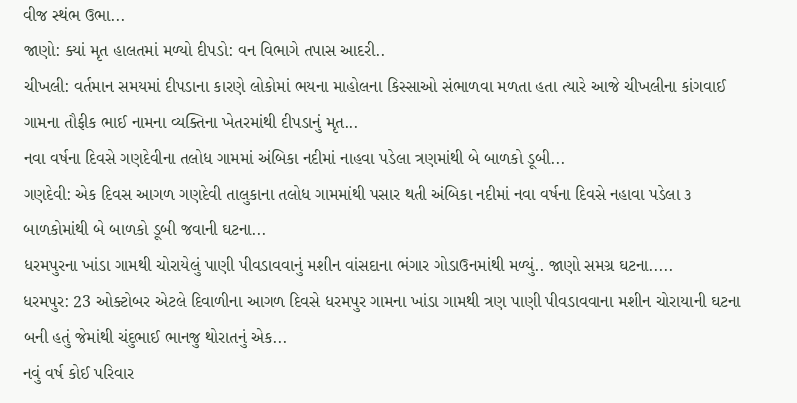વીજ સ્થંભ ઉભા...
જાણો: ક્યાં મૃત હાલતમાં મળ્યો દીપડો: વન વિભાગે તપાસ આદરી..
ચીખલી: વર્તમાન સમયમાં દીપડાના કારણે લોકોમાં ભયના માહોલના કિસ્સાઓ સંભાળવા મળતા હતા ત્યારે આજે ચીખલીના કાંગવાઈ ગામના તૌફીક ભાઈ નામના વ્યક્તિના ખેતરમાંથી દીપડાનું મૃત...
નવા વર્ષના દિવસે ગણદેવીના તલોધ ગામમાં અંબિકા નદીમાં નાહવા પડેલા ત્રણમાંથી બે બાળકો ડૂબી...
ગણદેવી: એક દિવસ આગળ ગણદેવી તાલુકાના તલોધ ગામમાંથી પસાર થતી અંબિકા નદીમાં નવા વર્ષના દિવસે નહાવા પડેલા ૩ બાળકોમાંથી બે બાળકો ડૂબી જવાની ઘટના...
ધરમપુરના ખાંડા ગામથી ચોરાયેલું પાણી પીવડાવવાનું મશીન વાંસદાના ભંગાર ગોડાઉનમાંથી મળ્યું.. જાણો સમગ્ર ઘટના.....
ધરમપુર: 23 ઓક્ટોબર એટલે દિવાળીના આગળ દિવસે ધરમપુર ગામના ખાંડા ગામથી ત્રણ પાણી પીવડાવવાના મશીન ચોરાયાની ઘટના બની હતું જેમાંથી ચંદુભાઈ ભાનજુ થોરાતનું એક...
નવું વર્ષ કોઈ પરિવાર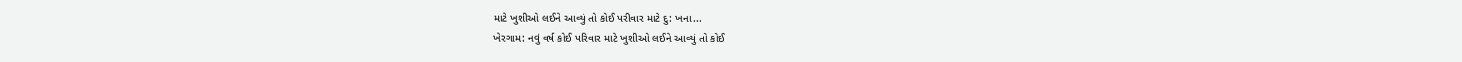માટે ખુશીઓ લઈને આવ્યું તો કોઈ પરીવાર માટે દુ: ખના...
ખેરગામ: નવું વર્ષ કોઈ પરિવાર માટે ખુશીઓ લઈને આવ્યું તો કોઈ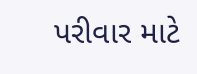પરીવાર માટે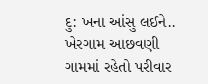દુ: ખના આંસુ લઈને.. ખેરગામ આછવણી ગામમાં રહેતો પરીવાર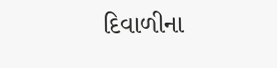દિવાળીના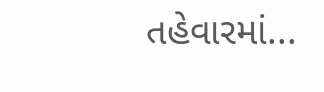તહેવારમાં...